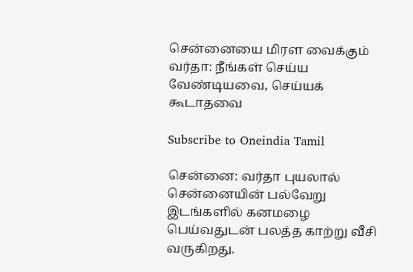சென்னையை மிரள வைக்கும் வர்தா: நீங்கள் செய்ய வேண்டியவை, செய்யக் கூடாதவை

Subscribe to Oneindia Tamil

சென்னை: வர்தா புயலால் சென்னையின் பல்வேறு இடங்களில் கனமழை பெய்வதுடன் பலத்த காற்று வீசி வருகிறது.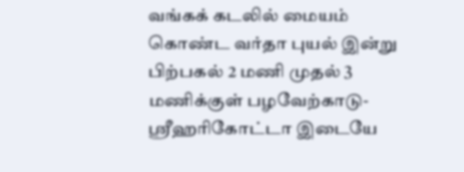வங்கக் கடலில் மையம் கொண்ட வர்தா புயல் இன்று பிற்பகல் 2 மணி முதல் 3 மணிக்குள் பழவேற்காடு- ஸ்ரீஹரிகோட்டா இடையே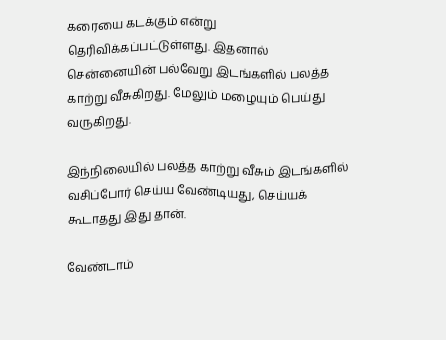கரையை கடக்கும் என்று தெரிவிக்கப்பட்டுள்ளது. இதனால் சென்னையின் பல்வேறு இடங்களில் பலத்த காற்று வீசுகிறது. மேலும் மழையும் பெய்து வருகிறது.

இந்நிலையில் பலத்த காற்று வீசும் இடங்களில் வசிப்போர் செய்ய வேண்டியது, செய்யக் கூடாதது இது தான்.

வேண்டாம்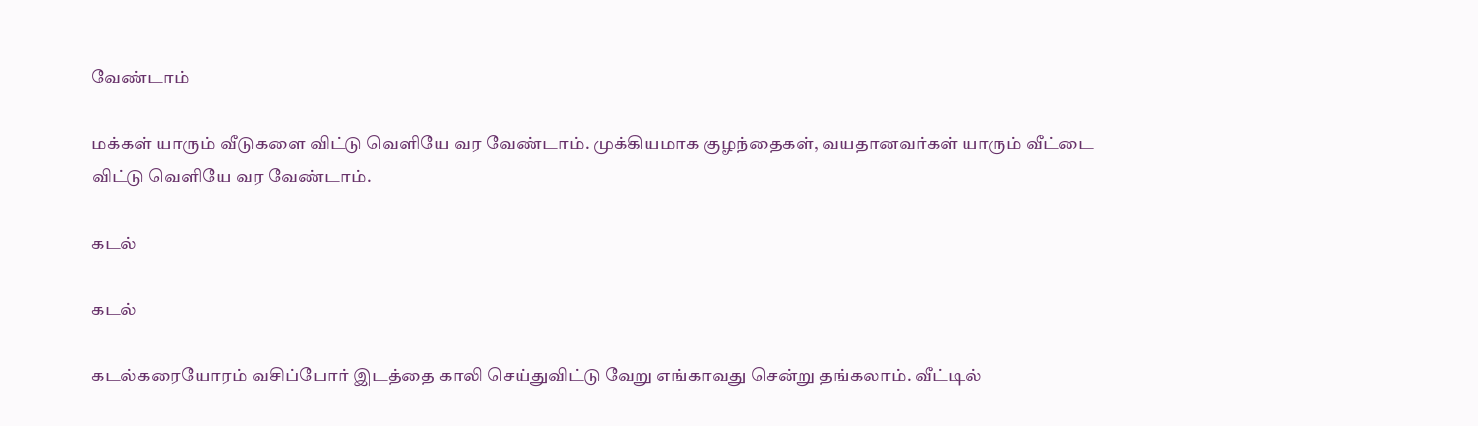வேண்டாம்

மக்கள் யாரும் வீடுகளை விட்டு வெளியே வர வேண்டாம். முக்கியமாக குழந்தைகள், வயதானவர்கள் யாரும் வீட்டை விட்டு வெளியே வர வேண்டாம்.

கடல்

கடல்

கடல்கரையோரம் வசிப்போர் இடத்தை காலி செய்துவிட்டு வேறு எங்காவது சென்று தங்கலாம். வீட்டில்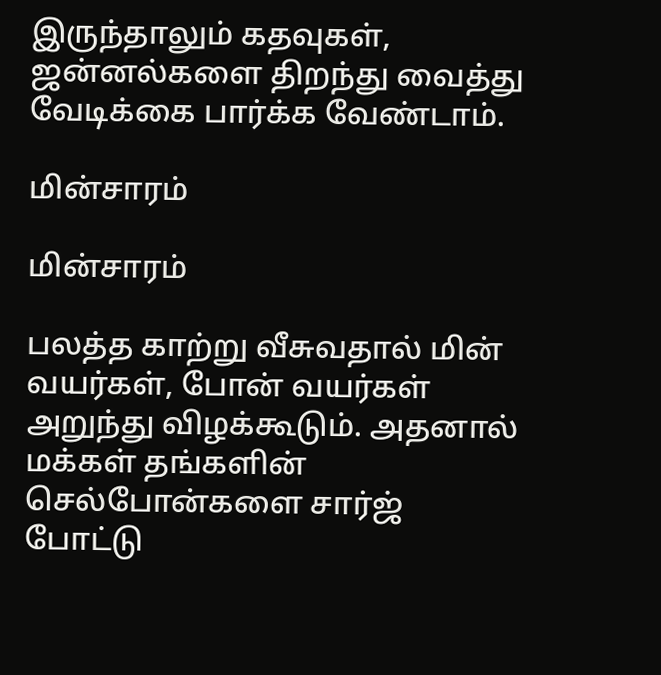இருந்தாலும் கதவுகள், ஜன்னல்களை திறந்து வைத்து வேடிக்கை பார்க்க வேண்டாம்.

மின்சாரம்

மின்சாரம்

பலத்த காற்று வீசுவதால் மின் வயர்கள், போன் வயர்கள் அறுந்து விழக்கூடும். அதனால் மக்கள் தங்களின் செல்போன்களை சார்ஜ் போட்டு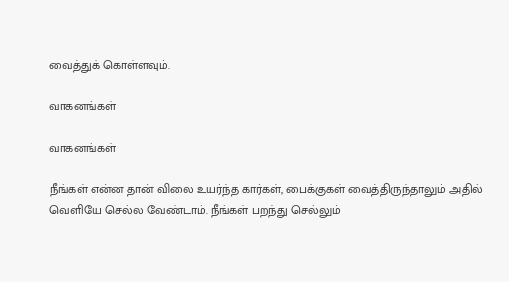வைத்துக் கொள்ளவும்.

வாகனங்கள்

வாகனங்கள்

நீங்கள் என்ன தான் விலை உயர்ந்த கார்கள், பைக்குகள் வைத்திருந்தாலும் அதில் வெளியே செல்ல வேண்டாம். நீங்கள் பறந்து செல்லும்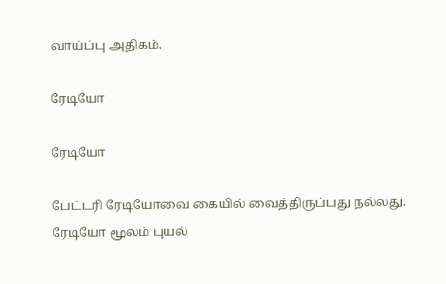வாய்ப்பு அதிகம்.

ரேடியோ

ரேடியோ

பேட்டரி ரேடியோவை கையில் வைத்திருப்பது நல்லது. ரேடியோ மூலம் புயல்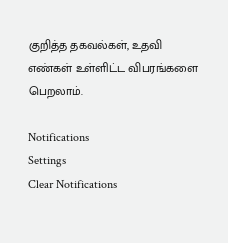குறித்த தகவல்கள், உதவி எண்கள் உள்ளிட்ட விபரங்களை பெறலாம்.

Notifications
Settings
Clear Notifications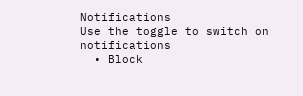Notifications
Use the toggle to switch on notifications
  • Block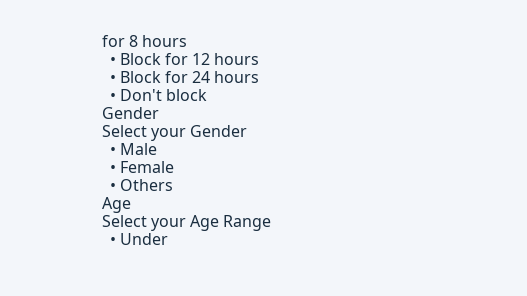for 8 hours
  • Block for 12 hours
  • Block for 24 hours
  • Don't block
Gender
Select your Gender
  • Male
  • Female
  • Others
Age
Select your Age Range
  • Under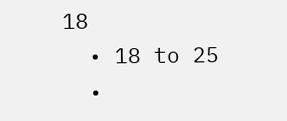18
  • 18 to 25
  •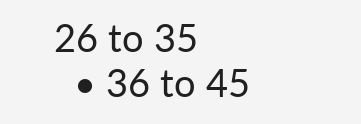26 to 35
  • 36 to 45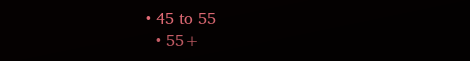• 45 to 55
  • 55+